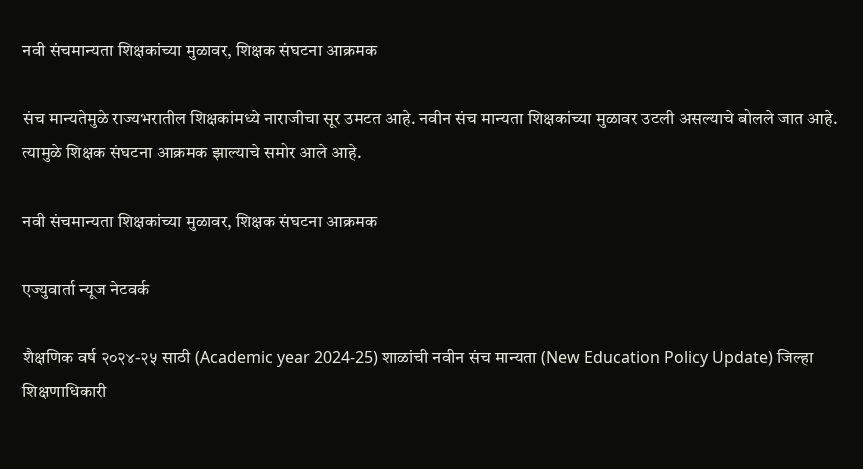नवी संचमान्यता शिक्षकांच्या मुळावर, शिक्षक संघटना आक्रमक

संच मान्यतेमुळे राज्यभरातील शिक्षकांमध्ये नाराजीचा सूर उमटत आहे. नवीन संच मान्यता शिक्षकांच्या मुळावर उटली असल्याचे बोलले जात आहे. त्यामुळे शिक्षक संघटना आक्रमक झाल्याचे समोर आले आहे.

नवी संचमान्यता शिक्षकांच्या मुळावर, शिक्षक संघटना आक्रमक

एज्युवार्ता न्यूज नेटवर्क

शैक्षणिक वर्ष २०२४-२५ साठी (Academic year 2024-25) शाळांची नवीन संच मान्यता (New Education Policy Update) जिल्हा शिक्षणाधिकारी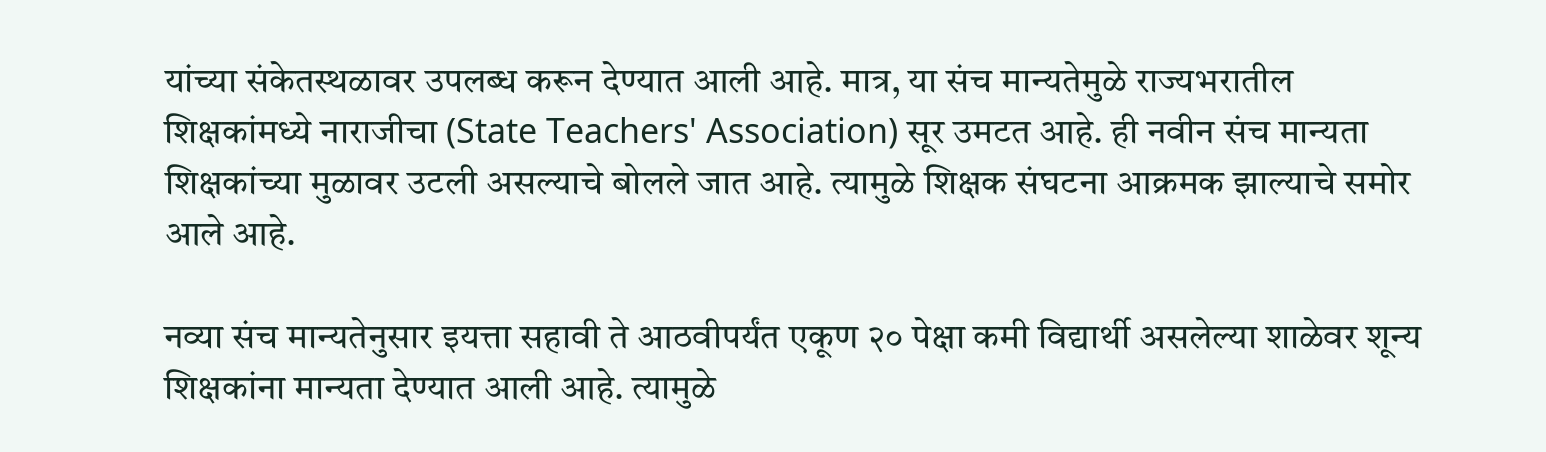यांच्या संकेतस्थळावर उपलब्ध करून देण्यात आली आहे. मात्र, या संच मान्यतेमुळे राज्यभरातील शिक्षकांमध्ये नाराजीचा (State Teachers' Association) सूर उमटत आहे. ही नवीन संच मान्यता शिक्षकांच्या मुळावर उटली असल्याचे बोलले जात आहे. त्यामुळे शिक्षक संघटना आक्रमक झाल्याचे समोर आले आहे.

नव्या संच मान्यतेनुसार इयत्ता सहावी ते आठवीपर्यंत एकूण २० पेक्षा कमी विद्यार्थी असलेल्या शाळेवर शून्य शिक्षकांना मान्यता देण्यात आली आहे. त्यामुळे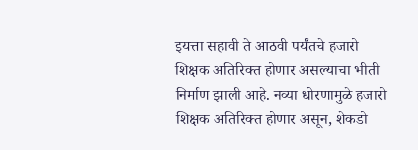इयत्ता सहावी ते आठवी पर्यंतचे हजारो शिक्षक अतिरिक्त होणार असल्याचा भीती निर्माण झाली आहे. नव्या धोरणामुळे हजारो शिक्षक अतिरिक्त होणार असून, शेकडो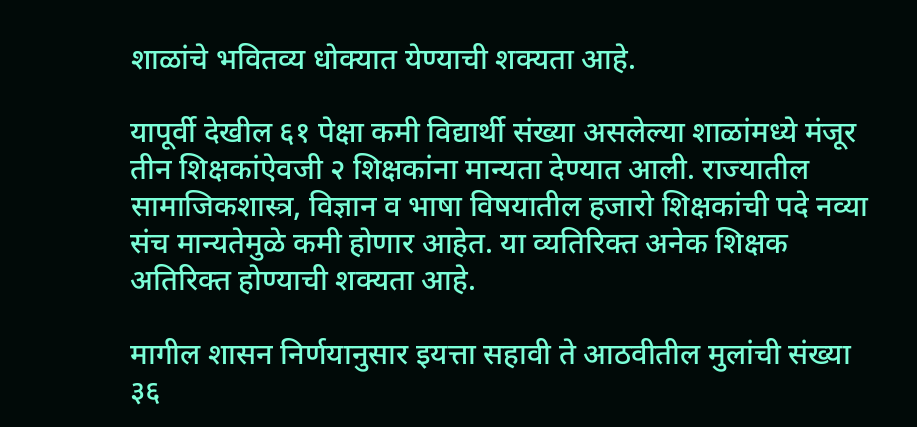शाळांचे भवितव्य धोक्यात येण्याची शक्यता आहे.

यापूर्वी देखील ६१ पेक्षा कमी विद्यार्थी संख्या असलेल्या शाळांमध्ये मंजूर तीन शिक्षकांऐवजी २ शिक्षकांना मान्यता देण्यात आली. राज्यातील सामाजिकशास्त्र, विज्ञान व भाषा विषयातील हजारो शिक्षकांची पदे नव्या संच मान्यतेमुळे कमी होणार आहेत. या व्यतिरिक्त अनेक शिक्षक अतिरिक्त होण्याची शक्यता आहे.

मागील शासन निर्णयानुसार इयत्ता सहावी ते आठवीतील मुलांची संख्या ३६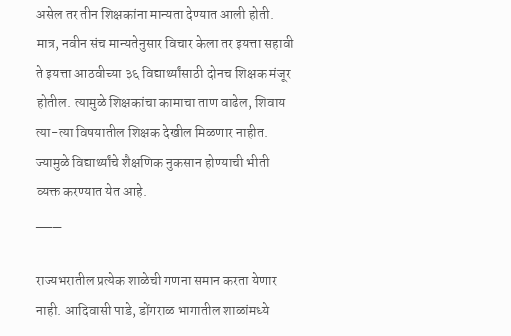असेल तर तीन शिक्षकांना मान्यता देण्यात आली होती. मात्र, नवीन संच मान्यतेनुसार विचार केला तर इयत्ता सहावी ते इयत्ता आठवीच्या ३६ विद्यार्थ्यांसाठी दोनच शिक्षक मंजूर होतील. त्यामुळे शिक्षकांचा कामाचा ताण वाढेल, शिवाय त्या-त्या विषयातील शिक्षक देखील मिळणार नाहीत. ज्यामुळे विद्यार्थ्यांचे शैक्षणिक नुकसान होण्याची भीती व्यक्त करण्यात येत आहे.
___

राज्यभरातील प्रत्येक शाळेची गणना समान करता येणार नाही. आदिवासी पाडे, डोंगराळ भागातील शाळांमध्ये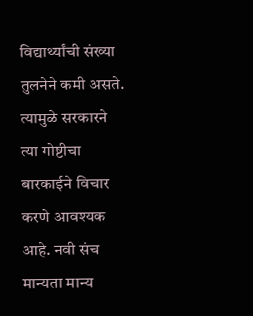विद्यार्थ्यांची संख्या तुलनेने कमी असते. त्यामुळे सरकारने त्या गोष्टीचा बारकाईने विचार करणे आवश्यक आहे. नवी संच मान्यता मान्य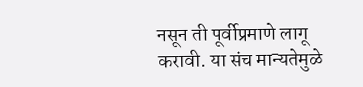नसून ती पूर्वीप्रमाणे लागू करावी. या संच मान्यतेमुळे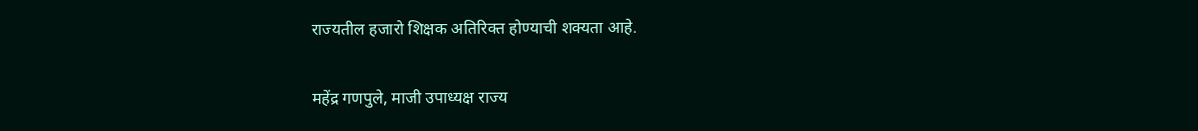राज्यतील हजारो शिक्षक अतिरिक्त होण्याची शक्यता आहे.

महेंद्र गणपुले, माजी उपाध्यक्ष राज्य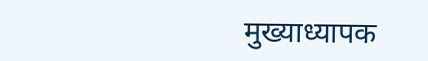मुख्याध्यापक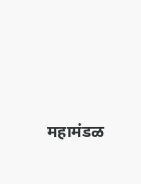महामंडळ